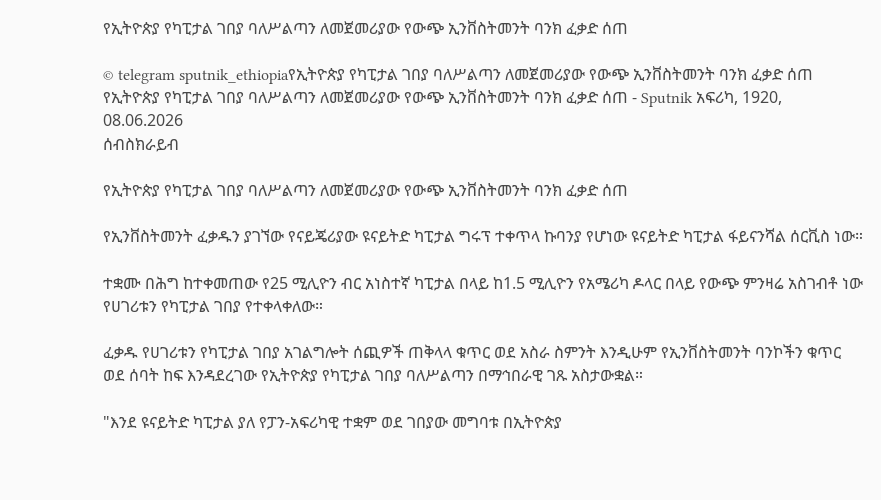የኢትዮጵያ የካፒታል ገበያ ባለሥልጣን ለመጀመሪያው የውጭ ኢንቨስትመንት ባንክ ፈቃድ ሰጠ

© telegram sputnik_ethiopiaየኢትዮጵያ የካፒታል ገበያ ባለሥልጣን ለመጀመሪያው የውጭ ኢንቨስትመንት ባንክ ፈቃድ ሰጠ
የኢትዮጵያ የካፒታል ገበያ ባለሥልጣን ለመጀመሪያው የውጭ ኢንቨስትመንት ባንክ ፈቃድ ሰጠ - Sputnik አፍሪካ, 1920, 08.06.2026
ሰብስክራይብ

የኢትዮጵያ የካፒታል ገበያ ባለሥልጣን ለመጀመሪያው የውጭ ኢንቨስትመንት ባንክ ፈቃድ ሰጠ

የኢንቨስትመንት ፈቃዱን ያገኘው የናይጄሪያው ዩናይትድ ካፒታል ግሩፕ ተቀጥላ ኩባንያ የሆነው ዩናይትድ ካፒታል ፋይናንሻል ሰርቪስ ነው።

ተቋሙ በሕግ ከተቀመጠው የ25 ሚሊዮን ብር አነስተኛ ካፒታል በላይ ከ1.5 ሚሊዮን የአሜሪካ ዶላር በላይ የውጭ ምንዛሬ አስገብቶ ነው የሀገሪቱን የካፒታል ገበያ የተቀላቀለው።

ፈቃዱ የሀገሪቱን የካፒታል ገበያ አገልግሎት ሰጪዎች ጠቅላላ ቁጥር ወደ አስራ ስምንት እንዲሁም የኢንቨስትመንት ባንኮችን ቁጥር ወደ ሰባት ከፍ እንዳደረገው የኢትዮጵያ የካፒታል ገበያ ባለሥልጣን በማኅበራዊ ገጹ አስታውቋል።

"እንደ ዩናይትድ ካፒታል ያለ የፓን-አፍሪካዊ ተቋም ወደ ገበያው መግባቱ በኢትዮጵያ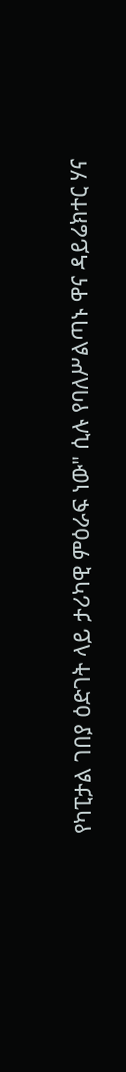የካፒታል ገበያ ዕድገት ላይ ታሪካዊ ምዕራፍ ነው" ሲሉ የባለሥልጣኑ ዋና ዳይሬክተር ሃና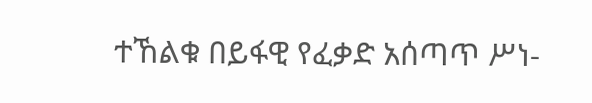ተኸልቁ በይፋዊ የፈቃድ አሰጣጥ ሥነ-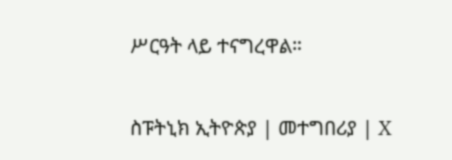ሥርዓት ላይ ተናግረዋል።

ስፑትኒክ ኢትዮጵያ | መተግበሪያ | X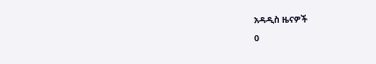አዳዲስ ዜናዎች
0